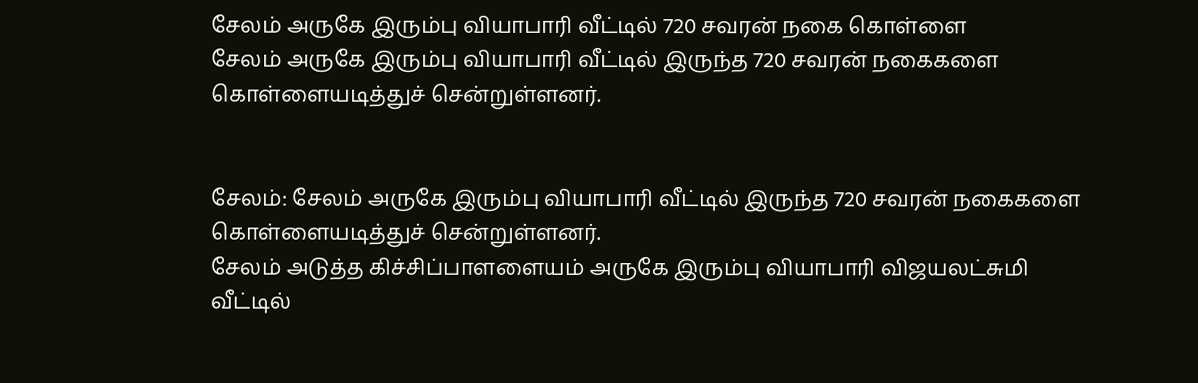சேலம் அருகே இரும்பு வியாபாரி வீட்டில் 720 சவரன் நகை கொள்ளை
சேலம் அருகே இரும்பு வியாபாரி வீட்டில் இருந்த 720 சவரன் நகைகளை கொள்ளையடித்துச் சென்றுள்ளனர்.


சேலம்: சேலம் அருகே இரும்பு வியாபாரி வீட்டில் இருந்த 720 சவரன் நகைகளை கொள்ளையடித்துச் சென்றுள்ளனர்.
சேலம் அடுத்த கிச்சிப்பாளளையம் அருகே இரும்பு வியாபாரி விஜயலட்சுமி வீட்டில்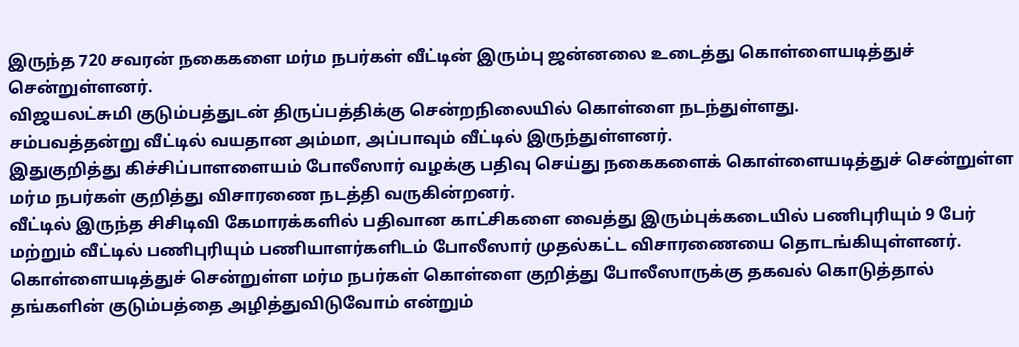இருந்த 720 சவரன் நகைகளை மர்ம நபர்கள் வீட்டின் இரும்பு ஜன்னலை உடைத்து கொள்ளையடித்துச் சென்றுள்ளனர்.
விஜயலட்சுமி குடும்பத்துடன் திருப்பத்திக்கு சென்றநிலையில் கொள்ளை நடந்துள்ளது.
சம்பவத்தன்று வீட்டில் வயதான அம்மா, அப்பாவும் வீட்டில் இருந்துள்ளனர்.
இதுகுறித்து கிச்சிப்பாளளையம் போலீஸார் வழக்கு பதிவு செய்து நகைகளைக் கொள்ளையடித்துச் சென்றுள்ள மர்ம நபர்கள் குறித்து விசாரணை நடத்தி வருகின்றனர்.
வீட்டில் இருந்த சிசிடிவி கேமாரக்களில் பதிவான காட்சிகளை வைத்து இரும்புக்கடையில் பணிபுரியும் 9 பேர் மற்றும் வீட்டில் பணிபுரியும் பணியாளர்களிடம் போலீஸார் முதல்கட்ட விசாரணையை தொடங்கியுள்ளனர்.
கொள்ளையடித்துச் சென்றுள்ள மர்ம நபர்கள் கொள்ளை குறித்து போலீஸாருக்கு தகவல் கொடுத்தால் தங்களின் குடும்பத்தை அழித்துவிடுவோம் என்றும்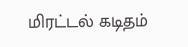மிரட்டல் கடிதம்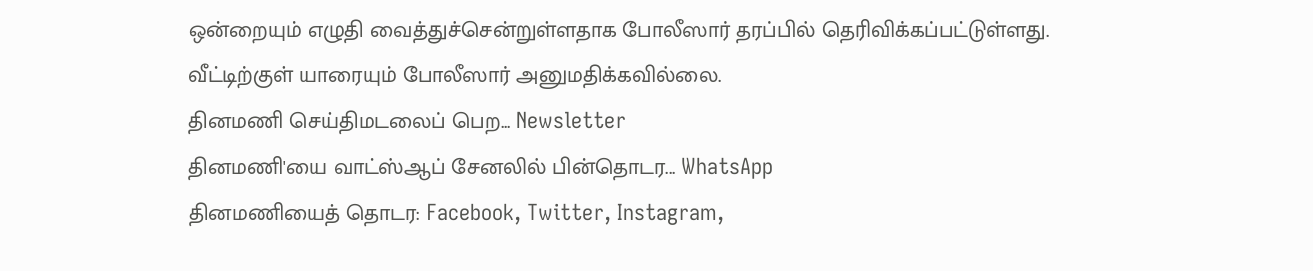ஒன்றையும் எழுதி வைத்துச்சென்றுள்ளதாக போலீஸார் தரப்பில் தெரிவிக்கப்பட்டுள்ளது.
வீட்டிற்குள் யாரையும் போலீஸார் அனுமதிக்கவில்லை.
தினமணி செய்திமடலைப் பெற... Newsletter
தினமணி'யை வாட்ஸ்ஆப் சேனலில் பின்தொடர... WhatsApp
தினமணியைத் தொடர: Facebook, Twitter, Instagram,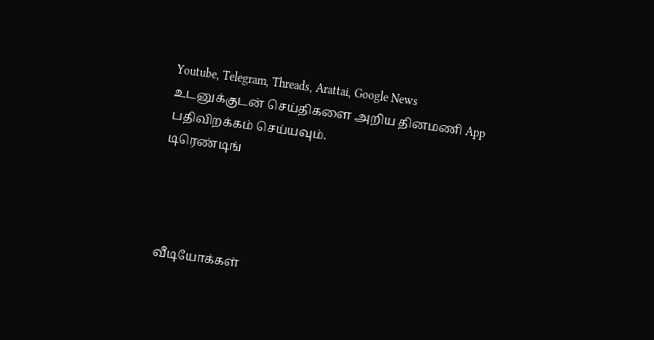Youtube, Telegram, Threads, Arattai, Google News
உடனுக்குடன் செய்திகளை அறிய தினமணி App பதிவிறக்கம் செய்யவும்.
டிரெண்டிங்




வீடியோக்கள்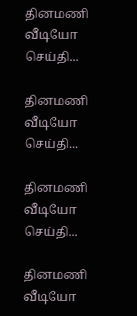தினமணி வீடியோ செய்தி...

தினமணி வீடியோ செய்தி...

தினமணி வீடியோ செய்தி...

தினமணி வீடியோ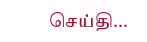செய்தி...